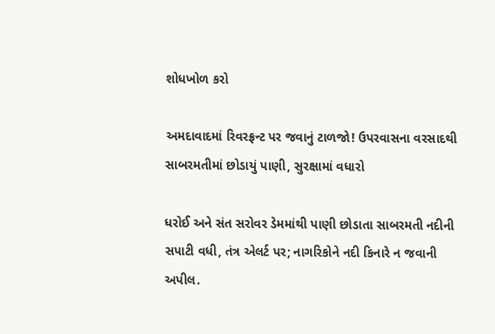શોધખોળ કરો

અમદાવાદમાં રિવરફ્રન્ટ પર જવાનું ટાળજો! ઉપરવાસના વરસાદથી સાબરમતીમાં છોડાયું પાણી, સુરક્ષામાં વધારો

ધરોઈ અને સંત સરોવર ડેમમાંથી પાણી છોડાતા સાબરમતી નદીની સપાટી વધી, તંત્ર એલર્ટ પર; નાગરિકોને નદી કિનારે ન જવાની અપીલ.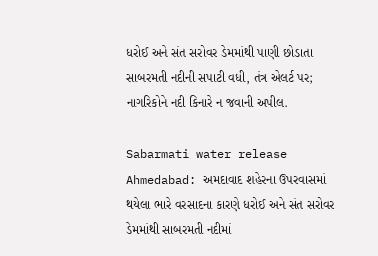ધરોઈ અને સંત સરોવર ડેમમાંથી પાણી છોડાતા સાબરમતી નદીની સપાટી વધી, તંત્ર એલર્ટ પર; નાગરિકોને નદી કિનારે ન જવાની અપીલ.

Sabarmati water release Ahmedabad: અમદાવાદ શહેરના ઉપરવાસમાં થયેલા ભારે વરસાદના કારણે ધરોઈ અને સંત સરોવર ડેમમાંથી સાબરમતી નદીમાં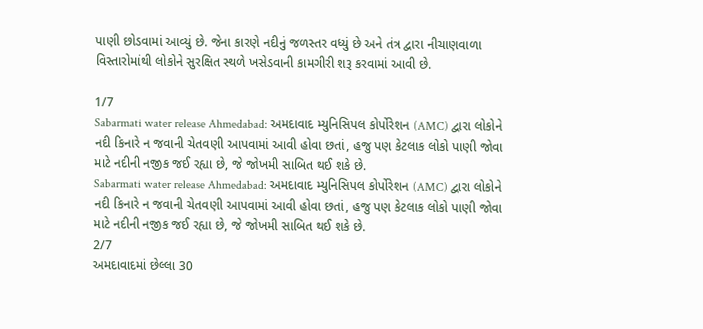પાણી છોડવામાં આવ્યું છે. જેના કારણે નદીનું જળસ્તર વધ્યું છે અને તંત્ર દ્વારા નીચાણવાળા વિસ્તારોમાંથી લોકોને સુરક્ષિત સ્થળે ખસેડવાની કામગીરી શરૂ કરવામાં આવી છે.

1/7
Sabarmati water release Ahmedabad: અમદાવાદ મ્યુનિસિપલ કોર્પોરેશન (AMC) દ્વારા લોકોને નદી કિનારે ન જવાની ચેતવણી આપવામાં આવી હોવા છતાં, હજુ પણ કેટલાક લોકો પાણી જોવા માટે નદીની નજીક જઈ રહ્યા છે, જે જોખમી સાબિત થઈ શકે છે.
Sabarmati water release Ahmedabad: અમદાવાદ મ્યુનિસિપલ કોર્પોરેશન (AMC) દ્વારા લોકોને નદી કિનારે ન જવાની ચેતવણી આપવામાં આવી હોવા છતાં, હજુ પણ કેટલાક લોકો પાણી જોવા માટે નદીની નજીક જઈ રહ્યા છે, જે જોખમી સાબિત થઈ શકે છે.
2/7
અમદાવાદમાં છેલ્લા 30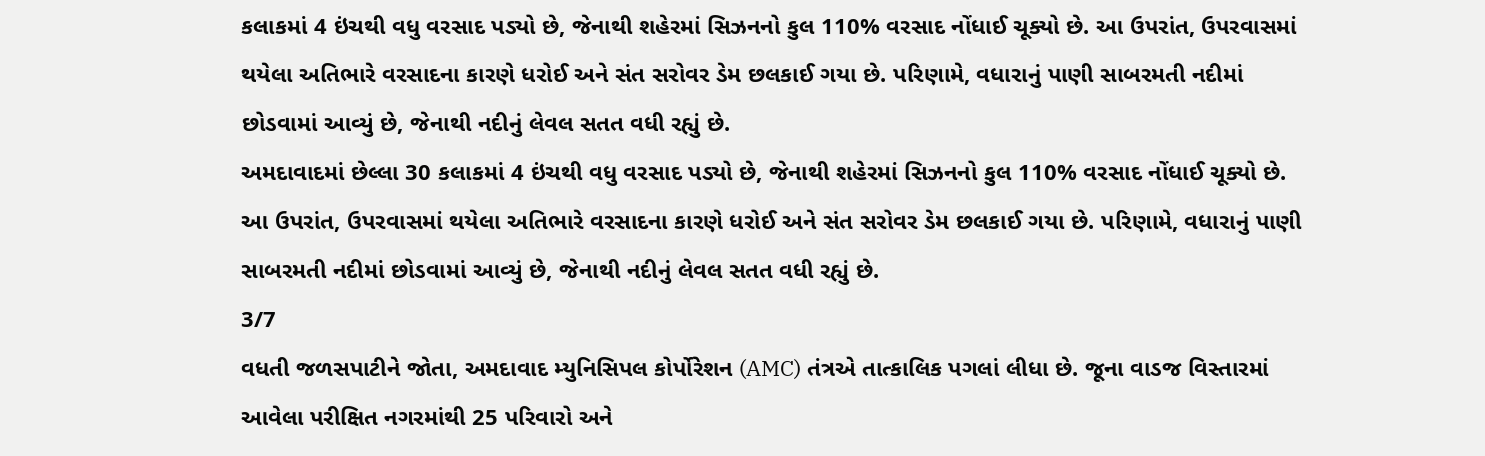કલાકમાં 4 ઇંચથી વધુ વરસાદ પડ્યો છે, જેનાથી શહેરમાં સિઝનનો કુલ 110% વરસાદ નોંધાઈ ચૂક્યો છે. આ ઉપરાંત, ઉપરવાસમાં થયેલા અતિભારે વરસાદના કારણે ધરોઈ અને સંત સરોવર ડેમ છલકાઈ ગયા છે. પરિણામે, વધારાનું પાણી સાબરમતી નદીમાં છોડવામાં આવ્યું છે, જેનાથી નદીનું લેવલ સતત વધી રહ્યું છે.
અમદાવાદમાં છેલ્લા 30 કલાકમાં 4 ઇંચથી વધુ વરસાદ પડ્યો છે, જેનાથી શહેરમાં સિઝનનો કુલ 110% વરસાદ નોંધાઈ ચૂક્યો છે. આ ઉપરાંત, ઉપરવાસમાં થયેલા અતિભારે વરસાદના કારણે ધરોઈ અને સંત સરોવર ડેમ છલકાઈ ગયા છે. પરિણામે, વધારાનું પાણી સાબરમતી નદીમાં છોડવામાં આવ્યું છે, જેનાથી નદીનું લેવલ સતત વધી રહ્યું છે.
3/7
વધતી જળસપાટીને જોતા, અમદાવાદ મ્યુનિસિપલ કોર્પોરેશન (AMC) તંત્રએ તાત્કાલિક પગલાં લીધા છે. જૂના વાડજ વિસ્તારમાં આવેલા પરીક્ષિત નગરમાંથી 25 પરિવારો અને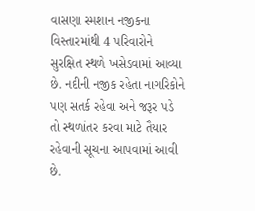વાસણા સ્મશાન નજીકના વિસ્તારમાંથી 4 પરિવારોને સુરક્ષિત સ્થળે ખસેડવામાં આવ્યા છે. નદીની નજીક રહેતા નાગરિકોને પણ સતર્ક રહેવા અને જરૂર પડે તો સ્થળાંતર કરવા માટે તૈયાર રહેવાની સૂચના આપવામાં આવી છે.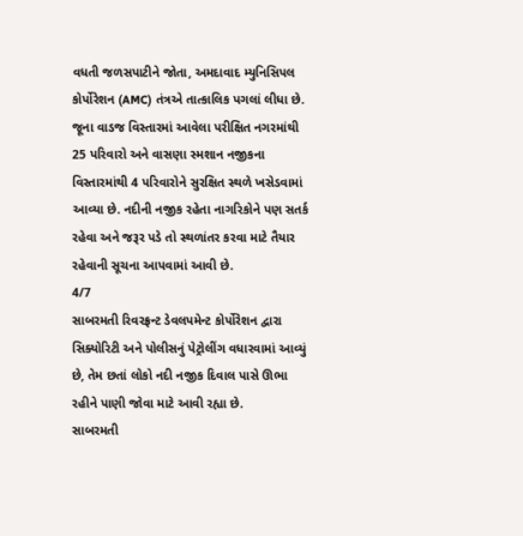વધતી જળસપાટીને જોતા, અમદાવાદ મ્યુનિસિપલ કોર્પોરેશન (AMC) તંત્રએ તાત્કાલિક પગલાં લીધા છે. જૂના વાડજ વિસ્તારમાં આવેલા પરીક્ષિત નગરમાંથી 25 પરિવારો અને વાસણા સ્મશાન નજીકના વિસ્તારમાંથી 4 પરિવારોને સુરક્ષિત સ્થળે ખસેડવામાં આવ્યા છે. નદીની નજીક રહેતા નાગરિકોને પણ સતર્ક રહેવા અને જરૂર પડે તો સ્થળાંતર કરવા માટે તૈયાર રહેવાની સૂચના આપવામાં આવી છે.
4/7
સાબરમતી રિવરફ્રન્ટ ડેવલપમેન્ટ કોર્પોરેશન દ્વારા સિક્યોરિટી અને પોલીસનું પેટ્રોલીંગ વધારવામાં આવ્યું છે, તેમ છતાં લોકો નદી નજીક દિવાલ પાસે ઊભા રહીને પાણી જોવા માટે આવી રહ્યા છે.
સાબરમતી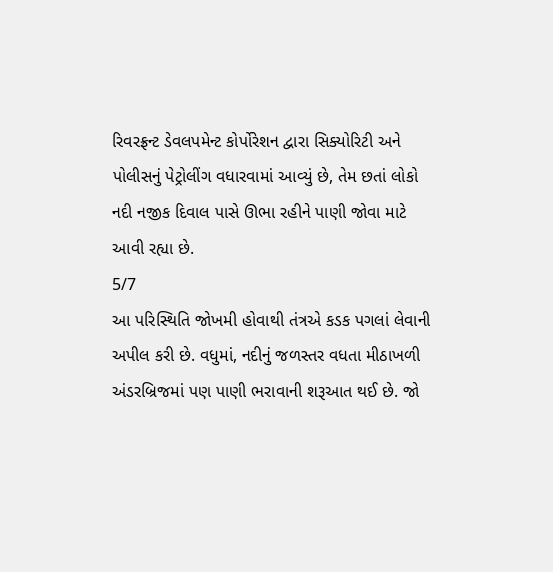રિવરફ્રન્ટ ડેવલપમેન્ટ કોર્પોરેશન દ્વારા સિક્યોરિટી અને પોલીસનું પેટ્રોલીંગ વધારવામાં આવ્યું છે, તેમ છતાં લોકો નદી નજીક દિવાલ પાસે ઊભા રહીને પાણી જોવા માટે આવી રહ્યા છે.
5/7
આ પરિસ્થિતિ જોખમી હોવાથી તંત્રએ કડક પગલાં લેવાની અપીલ કરી છે. વધુમાં, નદીનું જળસ્તર વધતા મીઠાખળી અંડરબ્રિજમાં પણ પાણી ભરાવાની શરૂઆત થઈ છે. જો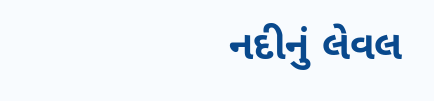નદીનું લેવલ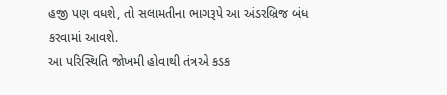હજી પણ વધશે, તો સલામતીના ભાગરૂપે આ અંડરબ્રિજ બંધ કરવામાં આવશે.
આ પરિસ્થિતિ જોખમી હોવાથી તંત્રએ કડક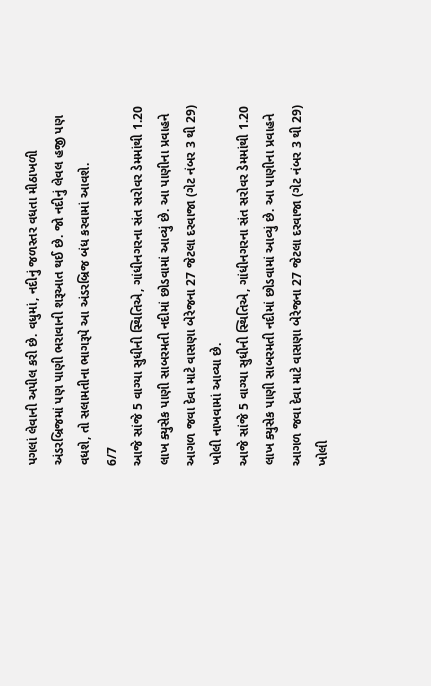પગલાં લેવાની અપીલ કરી છે. વધુમાં, નદીનું જળસ્તર વધતા મીઠાખળી અંડરબ્રિજમાં પણ પાણી ભરાવાની શરૂઆત થઈ છે. જો નદીનું લેવલ હજી પણ વધશે, તો સલામતીના ભાગરૂપે આ અંડરબ્રિજ બંધ કરવામાં આવશે.
6/7
આજે સાંજે 5 વાગ્યા સુધીની સ્થિતિએ, ગાંધીનગરના સંત સરોવર ડેમમાંથી 1.20 લાખ ક્યુસેક પાણી સાબરમતી નદીમાં છોડવામાં આવ્યું છે. આ પાણીના પ્રવાહને આગળ જવા દેવા માટે વાસણા બેરેજના 27 જેટલા દરવાજા (ગેટ નંબર 3 થી 29) ખોલી નાખવામાં આવ્યા છે.
આજે સાંજે 5 વાગ્યા સુધીની સ્થિતિએ, ગાંધીનગરના સંત સરોવર ડેમમાંથી 1.20 લાખ ક્યુસેક પાણી સાબરમતી નદીમાં છોડવામાં આવ્યું છે. આ પાણીના પ્રવાહને આગળ જવા દેવા માટે વાસણા બેરેજના 27 જેટલા દરવાજા (ગેટ નંબર 3 થી 29) ખોલી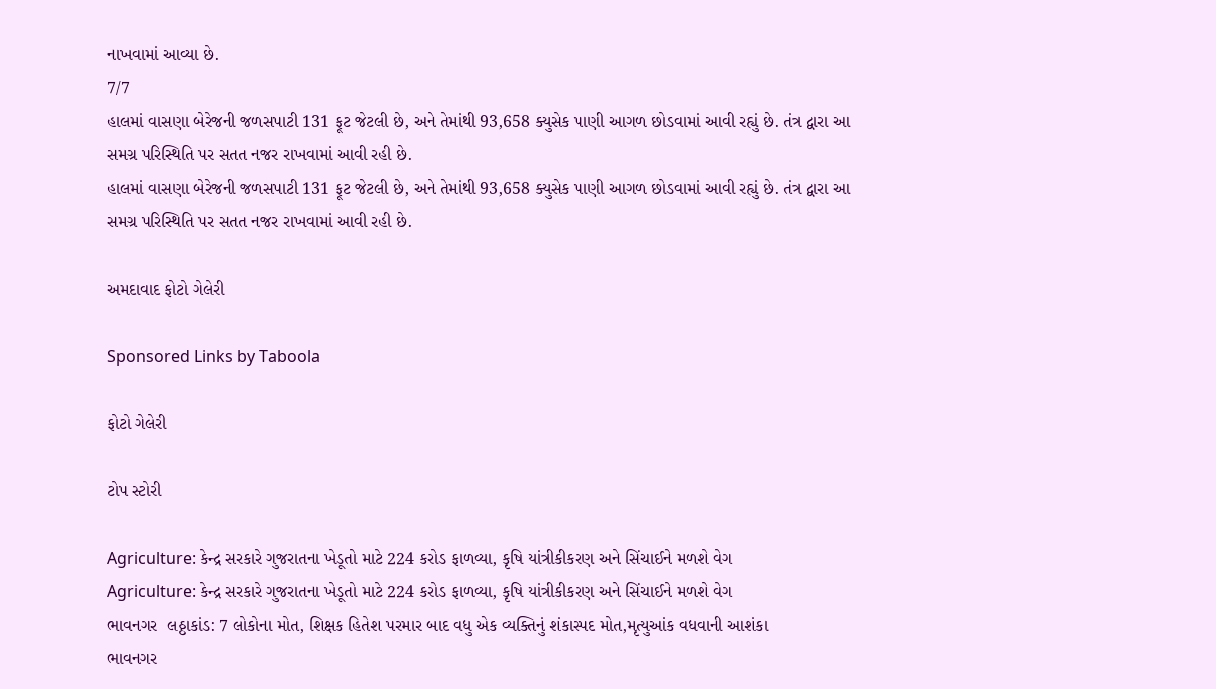નાખવામાં આવ્યા છે.
7/7
હાલમાં વાસણા બેરેજની જળસપાટી 131 ફૂટ જેટલી છે, અને તેમાંથી 93,658 ક્યુસેક પાણી આગળ છોડવામાં આવી રહ્યું છે. તંત્ર દ્વારા આ સમગ્ર પરિસ્થિતિ પર સતત નજર રાખવામાં આવી રહી છે.
હાલમાં વાસણા બેરેજની જળસપાટી 131 ફૂટ જેટલી છે, અને તેમાંથી 93,658 ક્યુસેક પાણી આગળ છોડવામાં આવી રહ્યું છે. તંત્ર દ્વારા આ સમગ્ર પરિસ્થિતિ પર સતત નજર રાખવામાં આવી રહી છે.

અમદાવાદ ફોટો ગેલેરી

Sponsored Links by Taboola

ફોટો ગેલેરી

ટોપ સ્ટોરી

Agriculture: કેન્દ્ર સરકારે ગુજરાતના ખેડૂતો માટે 224 કરોડ ફાળવ્યા, કૃષિ યાંત્રીકીકરણ અને સિંચાઈને મળશે વેગ
Agriculture: કેન્દ્ર સરકારે ગુજરાતના ખેડૂતો માટે 224 કરોડ ફાળવ્યા, કૃષિ યાંત્રીકીકરણ અને સિંચાઈને મળશે વેગ
ભાવનગર  લઠ્ઠાકાંડ: 7 લોકોના મોત, શિક્ષક હિતેશ પરમાર બાદ વધુ એક વ્યક્તિનું શંકાસ્પદ મોત,મૃત્યુઆંક વધવાની આશંકા
ભાવનગર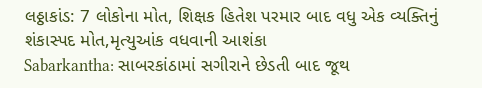લઠ્ઠાકાંડ: 7 લોકોના મોત, શિક્ષક હિતેશ પરમાર બાદ વધુ એક વ્યક્તિનું શંકાસ્પદ મોત,મૃત્યુઆંક વધવાની આશંકા
Sabarkantha: સાબરકાંઠામાં સગીરાને છેડતી બાદ જૂથ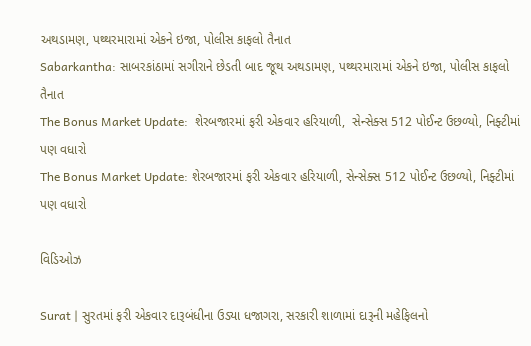અથડામણ, પથ્થરમારામાં એકને ઇજા, પોલીસ કાફલો તૈનાત
Sabarkantha: સાબરકાંઠામાં સગીરાને છેડતી બાદ જૂથ અથડામણ, પથ્થરમારામાં એકને ઇજા, પોલીસ કાફલો તૈનાત
The Bonus Market Update:  શેરબજારમાં ફરી એકવાર હરિયાળી,  સેન્સેક્સ 512 પોઈન્ટ ઉછળ્યો, નિફ્ટીમાં પણ વધારો
The Bonus Market Update: શેરબજારમાં ફરી એકવાર હરિયાળી, સેન્સેક્સ 512 પોઈન્ટ ઉછળ્યો, નિફ્ટીમાં પણ વધારો

વિડિઓઝ

Surat | સુરતમાં ફરી એકવાર દારૂબંધીના ઉડ્યા ધજાગરા, સરકારી શાળામાં દારૂની મહેફિલનો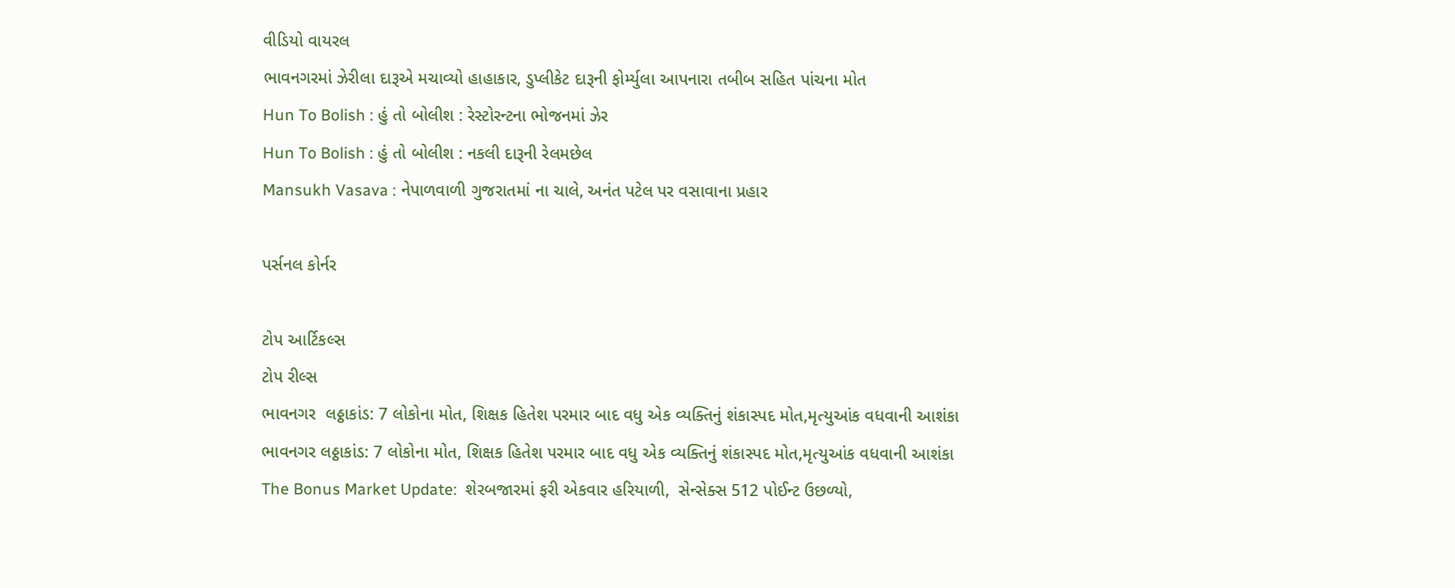વીડિયો વાયરલ
ભાવનગરમાં ઝેરીલા દારૂએ મચાવ્યો હાહાકાર, ડુપ્લીકેટ દારૂની ફોર્મ્યુલા આપનારા તબીબ સહિત પાંચના મોત
Hun To Bolish : હું તો બોલીશ : રેસ્ટોરન્ટના ભોજનમાં ઝેર
Hun To Bolish : હું તો બોલીશ : નકલી દારૂની રેલમછેલ
Mansukh Vasava : નેપાળવાળી ગુજરાતમાં ના ચાલે, અનંત પટેલ પર વસાવાના પ્રહાર

પર્સનલ કોર્નર

ટોપ આર્ટિકલ્સ
ટોપ રીલ્સ
ભાવનગર  લઠ્ઠાકાંડ: 7 લોકોના મોત, શિક્ષક હિતેશ પરમાર બાદ વધુ એક વ્યક્તિનું શંકાસ્પદ મોત,મૃત્યુઆંક વધવાની આશંકા
ભાવનગર લઠ્ઠાકાંડ: 7 લોકોના મોત, શિક્ષક હિતેશ પરમાર બાદ વધુ એક વ્યક્તિનું શંકાસ્પદ મોત,મૃત્યુઆંક વધવાની આશંકા
The Bonus Market Update:  શેરબજારમાં ફરી એકવાર હરિયાળી,  સેન્સેક્સ 512 પોઈન્ટ ઉછળ્યો,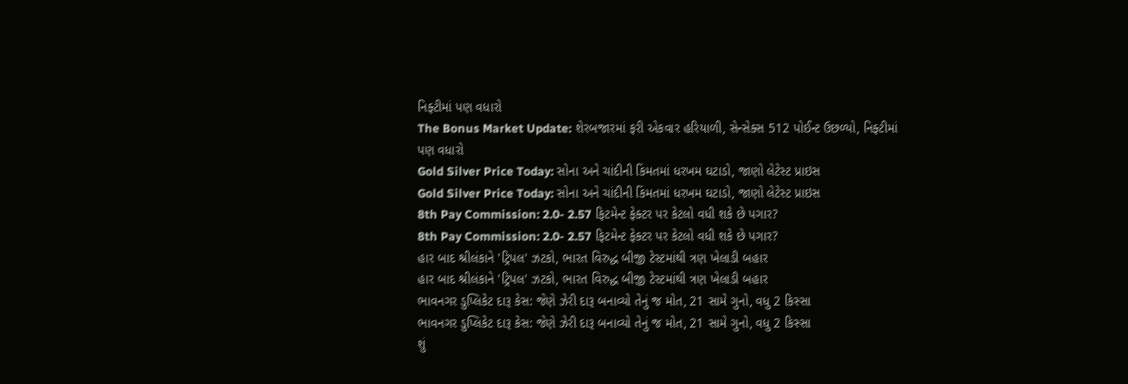નિફ્ટીમાં પણ વધારો
The Bonus Market Update: શેરબજારમાં ફરી એકવાર હરિયાળી, સેન્સેક્સ 512 પોઈન્ટ ઉછળ્યો, નિફ્ટીમાં પણ વધારો
Gold Silver Price Today: સોના અને ચાંદીની કિંમતમાં ધરખમ ઘટાડો, જાણો લેટેસ્ટ પ્રાઇસ
Gold Silver Price Today: સોના અને ચાંદીની કિંમતમાં ધરખમ ઘટાડો, જાણો લેટેસ્ટ પ્રાઇસ
8th Pay Commission: 2.0- 2.57 ફિટમેન્ટ ફેક્ટર પર કેટલો વધી શકે છે પગાર?
8th Pay Commission: 2.0- 2.57 ફિટમેન્ટ ફેક્ટર પર કેટલો વધી શકે છે પગાર?
હાર બાદ શ્રીલંકાને 'ટ્રિપલ' ઝટકો, ભારત વિરુદ્ધ બીજી ટેસ્ટમાંથી ત્રણ ખેલાડી બહાર
હાર બાદ શ્રીલંકાને 'ટ્રિપલ' ઝટકો, ભારત વિરુદ્ધ બીજી ટેસ્ટમાંથી ત્રણ ખેલાડી બહાર
ભાવનગર ડુપ્લિકેટ દારૂ કેસ: જેણે ઝેરી દારૂ બનાવ્યો તેનું જ મોત, 21 સામે ગુનો, વધુ 2 કિસ્સા
ભાવનગર ડુપ્લિકેટ દારૂ કેસ: જેણે ઝેરી દારૂ બનાવ્યો તેનું જ મોત, 21 સામે ગુનો, વધુ 2 કિસ્સા
શું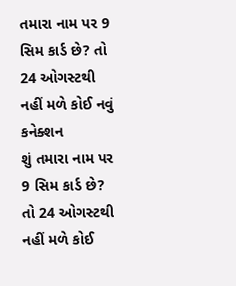તમારા નામ પર 9 સિમ કાર્ડ છે? તો 24 ઓગસ્ટથી નહીં મળે કોઈ નવું કનેક્શન
શું તમારા નામ પર 9 સિમ કાર્ડ છે? તો 24 ઓગસ્ટથી નહીં મળે કોઈ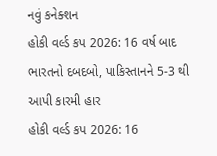નવું કનેક્શન
હોકી વર્લ્ડ કપ 2026: 16 વર્ષ બાદ ભારતનો દબદબો, પાકિસ્તાનને 5-3 થી આપી કારમી હાર
હોકી વર્લ્ડ કપ 2026: 16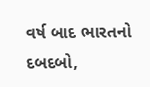વર્ષ બાદ ભારતનો દબદબો,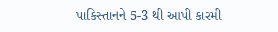પાકિસ્તાનને 5-3 થી આપી કારમી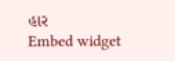હાર
Embed widget